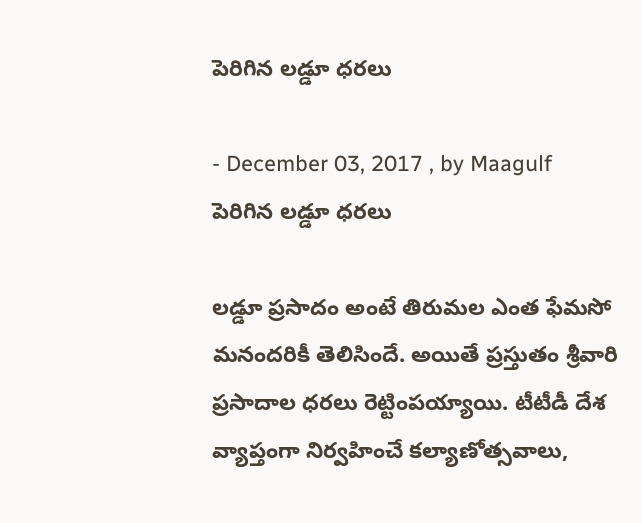పెరిగిన లడ్డూ ధరలు

- December 03, 2017 , by Maagulf
పెరిగిన లడ్డూ ధరలు

లడ్డూ ప్రసాదం అంటే తిరుమల ఎంత ఫేమసో మనందరికీ తెలిసిందే. అయితే ప్రస్తుతం శ్రీవారి ప్రసాదాల ధరలు రెట్టింపయ్యాయి. టీటీడీ దేశ వ్యాప్తంగా నిర్వహించే కల్యాణోత్సవాలు,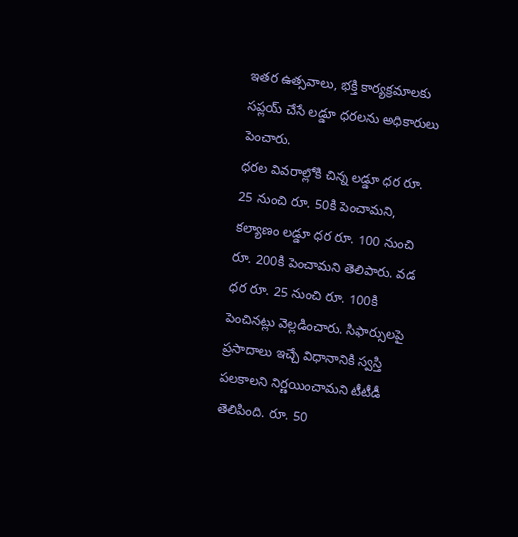ఇతర ఉత్సవాలు, భక్తి కార్యక్రమాలకు సప్లయ్‌ చేసే లడ్డూ ధరలను అధికారులు పెంచారు.
ధరల వివరాల్లోకి చిన్న లడ్డూ ధర రూ. 25 నుంచి రూ. 50కి పెంచామని, కల్యాణం లడ్డూ ధర రూ. 100 నుంచి రూ. 200కి పెంచామని తెలిపారు. వడ ధర రూ. 25 నుంచి రూ. 100కి పెంచినట్లు వెల్లడించారు. సిఫార్సులపై ప్రసాదాలు ఇచ్చే విధానానికి స్వస్తి పలకాలని నిర్ణయించామని టీటీడీ తెలిపింది. రూ. 50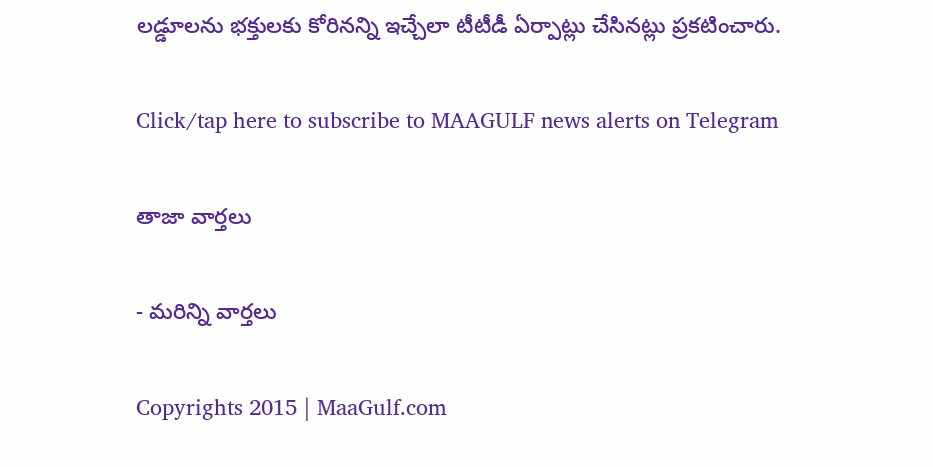లడ్డూలను భక్తులకు కోరినన్ని ఇచ్చేలా టీటీడీ ఏర్పాట్లు చేసినట్లు ప్రకటించారు.

Click/tap here to subscribe to MAAGULF news alerts on Telegram

తాజా వార్తలు

- మరిన్ని వార్తలు

Copyrights 2015 | MaaGulf.com